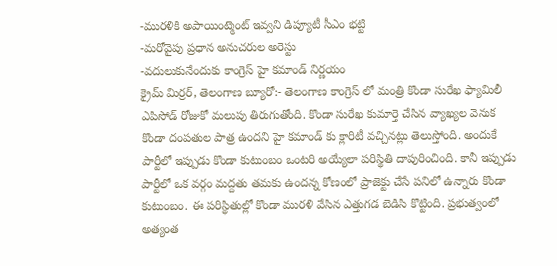-మురళికి అపాయింట్మెంట్ ఇవ్వని డిప్యూటీ సీఎం భట్టి
-మరోవైపు ప్రధాన అనుచరుల అరెస్టు
-వదులుకునేందుకు కాంగ్రెస్ హై కమాండ్ నిర్ణయం
క్రైమ్ మిర్రర్, తెలంగాణ బ్యూరో:- తెలంగాణ కాంగ్రెస్ లో మంత్రి కొండా సురేఖ ఫ్యామిలీ ఎపిసోడ్ రోజుకో మలుపు తిరుగుతోంది. కొండా సురేఖ కుమార్తె చేసిన వ్యాఖ్యల వెనుక కొండా దంపతుల పాత్ర ఉందని హై కమాండ్ కు క్లారిటీ వచ్చినట్లు తెలుస్తోంది. అందుకే పార్టీలో ఇప్పుడు కొండా కుటుంబం ఒంటరి అయ్యేలా పరిస్థితి దాపురించింది. కానీ ఇప్పుడు పార్టీలో ఒక వర్గం మద్దతు తమకు ఉందన్న కోణంలో ప్రాజెక్టు చేసే పనిలో ఉన్నారు కొండా కుటుంబం. ఈ పరిస్థితుల్లో కొండా మురళి వేసిన ఎత్తుగడ బెడిసి కొట్టింది. ప్రభుత్వంలో అత్యంత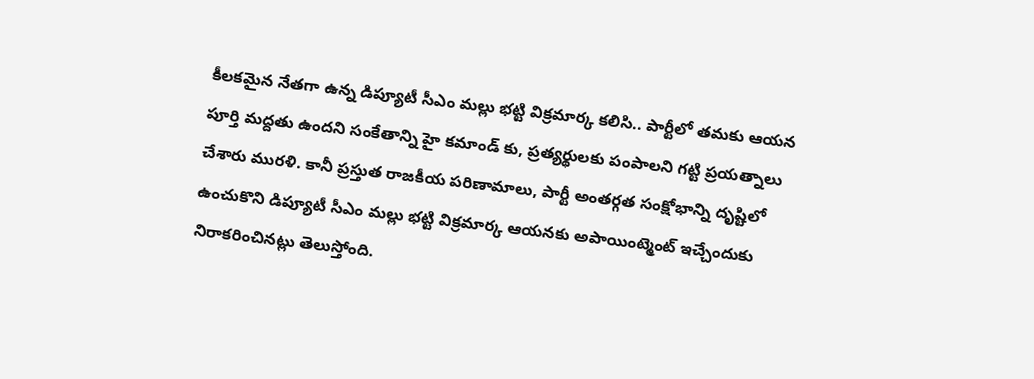కీలకమైన నేతగా ఉన్న డిప్యూటీ సీఎం మల్లు భట్టి విక్రమార్క కలిసి.. పార్టీలో తమకు ఆయన పూర్తి మద్దతు ఉందని సంకేతాన్ని హై కమాండ్ కు, ప్రత్యర్థులకు పంపాలని గట్టి ప్రయత్నాలు చేశారు మురళి. కానీ ప్రస్తుత రాజకీయ పరిణామాలు, పార్టీ అంతర్గత సంక్షోభాన్ని దృష్టిలో ఉంచుకొని డిప్యూటీ సీఎం మల్లు భట్టి విక్రమార్క ఆయనకు అపాయింట్మెంట్ ఇచ్చేందుకు నిరాకరించినట్లు తెలుస్తోంది.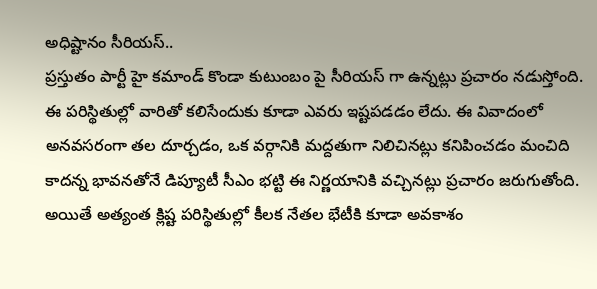అధిష్టానం సీరియస్..
ప్రస్తుతం పార్టీ హై కమాండ్ కొండా కుటుంబం పై సీరియస్ గా ఉన్నట్లు ప్రచారం నడుస్తోంది. ఈ పరిస్థితుల్లో వారితో కలిసేందుకు కూడా ఎవరు ఇష్టపడడం లేదు. ఈ వివాదంలో అనవసరంగా తల దూర్చడం, ఒక వర్గానికి మద్దతుగా నిలిచినట్లు కనిపించడం మంచిది కాదన్న భావనతోనే డిప్యూటీ సీఎం భట్టి ఈ నిర్ణయానికి వచ్చినట్లు ప్రచారం జరుగుతోంది. అయితే అత్యంత క్లిష్ట పరిస్థితుల్లో కీలక నేతల భేటీకి కూడా అవకాశం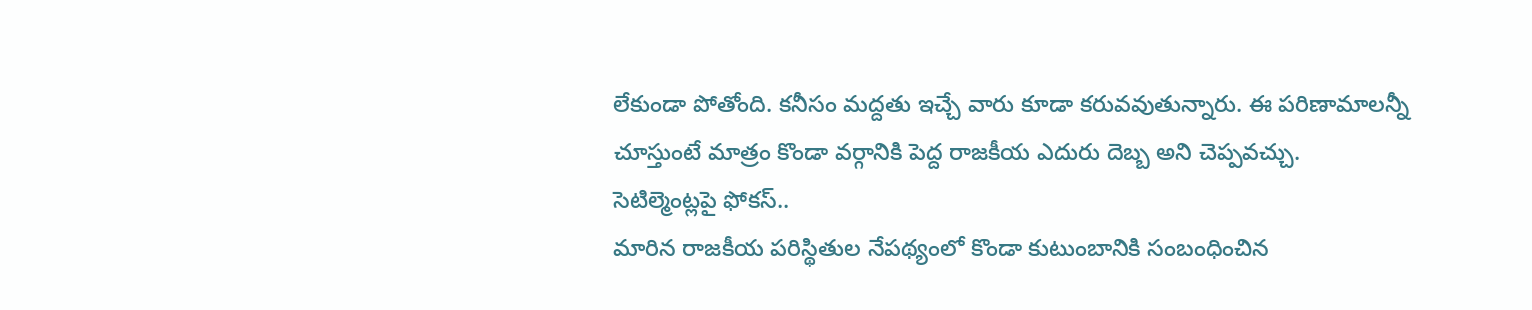లేకుండా పోతోంది. కనీసం మద్దతు ఇచ్చే వారు కూడా కరువవుతున్నారు. ఈ పరిణామాలన్నీ చూస్తుంటే మాత్రం కొండా వర్గానికి పెద్ద రాజకీయ ఎదురు దెబ్బ అని చెప్పవచ్చు.
సెటిల్మెంట్లపై ఫోకస్..
మారిన రాజకీయ పరిస్థితుల నేపథ్యంలో కొండా కుటుంబానికి సంబంధించిన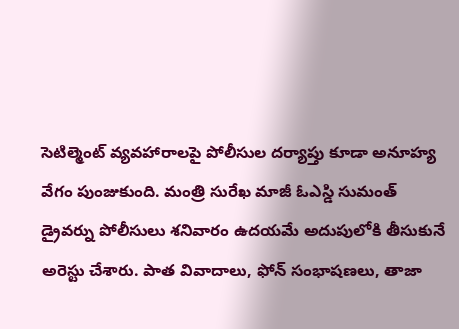సెటిల్మెంట్ వ్యవహారాలపై పోలీసుల దర్యాప్తు కూడా అనూహ్య వేగం పుంజుకుంది. మంత్రి సురేఖ మాజీ ఓఎస్డి సుమంత్ డ్రైవర్ను పోలీసులు శనివారం ఉదయమే అదుపులోకి తీసుకునే అరెస్టు చేశారు. పాత వివాదాలు, ఫోన్ సంభాషణలు, తాజా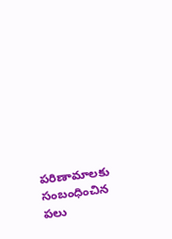పరిణామాలకు సంబంధించిన పలు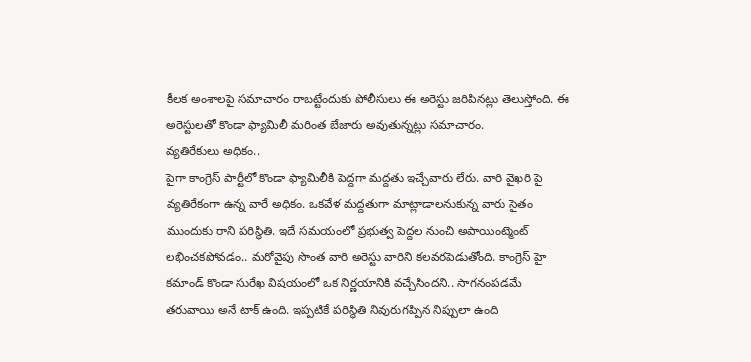కీలక అంశాలపై సమాచారం రాబట్టేందుకు పోలీసులు ఈ అరెస్టు జరిపినట్లు తెలుస్తోంది. ఈ అరెస్టులతో కొండా ఫ్యామిలీ మరింత బేజారు అవుతున్నట్లు సమాచారం.
వ్యతిరేకులు అధికం..
పైగా కాంగ్రెస్ పార్టీలో కొండా ఫ్యామిలీకి పెద్దగా మద్దతు ఇచ్చేవారు లేరు. వారి వైఖరి పై వ్యతిరేకంగా ఉన్న వారే అధికం. ఒకవేళ మద్దతుగా మాట్లాడాలనుకున్న వారు సైతం ముందుకు రాని పరిస్థితి. ఇదే సమయంలో ప్రభుత్వ పెద్దల నుంచి అపాయింట్మెంట్ లభించకపోవడం.. మరోవైపు సొంత వారి అరెస్టు వారిని కలవరపెడుతోంది. కాంగ్రెస్ హై కమాండ్ కొండా సురేఖ విషయంలో ఒక నిర్ణయానికి వచ్చేసిందని.. సాగనంపడమే తరువాయి అనే టాక్ ఉంది. ఇప్పటికే పరిస్థితి నివురుగప్పిన నిప్పులా ఉంది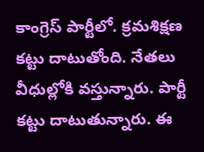కాంగ్రెస్ పార్టీలో. క్రమశిక్షణ కట్టు దాటుతోంది. నేతలు వీధుల్లోకి వస్తున్నారు. పార్టీ కట్టు దాటుతున్నారు. ఈ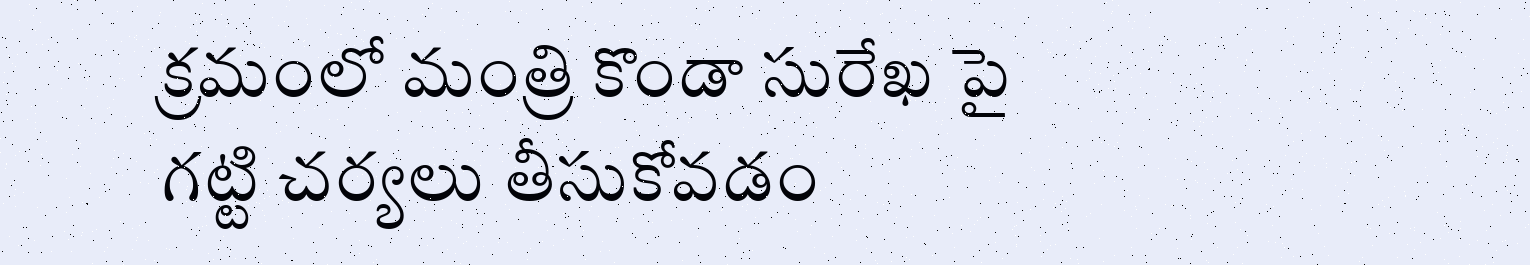క్రమంలో మంత్రి కొండా సురేఖ పై గట్టి చర్యలు తీసుకోవడం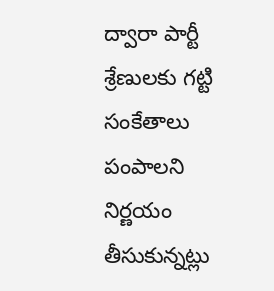ద్వారా పార్టీ శ్రేణులకు గట్టి సంకేతాలు పంపాలని నిర్ణయం తీసుకున్నట్లు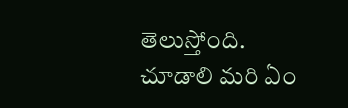తెలుస్తోంది. చూడాలి మరి ఏం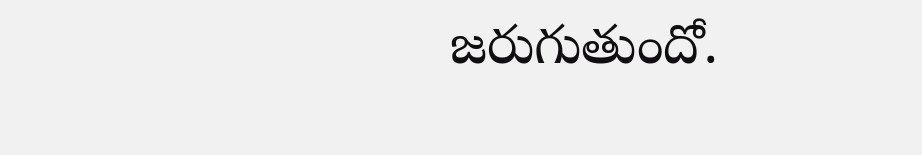జరుగుతుందో.